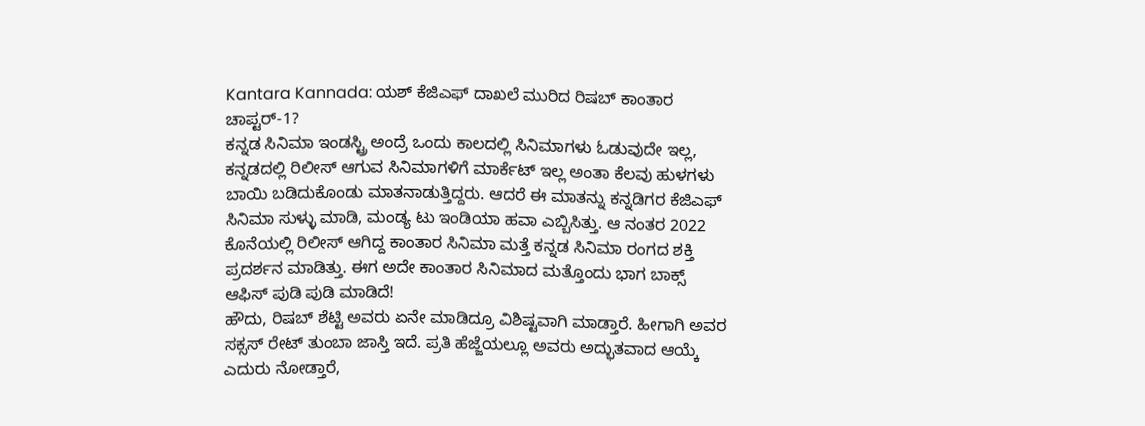Kantara Kannada: ಯಶ್ ಕೆಜಿಎಫ್ ದಾಖಲೆ ಮುರಿದ ರಿಷಬ್ ಕಾಂತಾರ ಚಾಪ್ಟರ್-1?
ಕನ್ನಡ ಸಿನಿಮಾ ಇಂಡಸ್ಟ್ರಿ ಅಂದ್ರೆ ಒಂದು ಕಾಲದಲ್ಲಿ ಸಿನಿಮಾಗಳು ಓಡುವುದೇ ಇಲ್ಲ, ಕನ್ನಡದಲ್ಲಿ ರಿಲೀಸ್ ಆಗುವ ಸಿನಿಮಾಗಳಿಗೆ ಮಾರ್ಕೆಟ್ ಇಲ್ಲ ಅಂತಾ ಕೆಲವು ಹುಳಗಳು ಬಾಯಿ ಬಡಿದುಕೊಂಡು ಮಾತನಾಡುತ್ತಿದ್ದರು. ಆದರೆ ಈ ಮಾತನ್ನು ಕನ್ನಡಿಗರ ಕೆಜಿಎಫ್ ಸಿನಿಮಾ ಸುಳ್ಳು ಮಾಡಿ, ಮಂಡ್ಯ ಟು ಇಂಡಿಯಾ ಹವಾ ಎಬ್ಬಿಸಿತ್ತು. ಆ ನಂತರ 2022 ಕೊನೆಯಲ್ಲಿ ರಿಲೀಸ್ ಆಗಿದ್ದ ಕಾಂತಾರ ಸಿನಿಮಾ ಮತ್ತೆ ಕನ್ನಡ ಸಿನಿಮಾ ರಂಗದ ಶಕ್ತಿ ಪ್ರದರ್ಶನ ಮಾಡಿತ್ತು. ಈಗ ಅದೇ ಕಾಂತಾರ ಸಿನಿಮಾದ ಮತ್ತೊಂದು ಭಾಗ ಬಾಕ್ಸ್ ಆಫಿಸ್ ಪುಡಿ ಪುಡಿ ಮಾಡಿದೆ!
ಹೌದು, ರಿಷಬ್ ಶೆಟ್ಟಿ ಅವರು ಏನೇ ಮಾಡಿದ್ರೂ ವಿಶಿಷ್ಟವಾಗಿ ಮಾಡ್ತಾರೆ. ಹೀಗಾಗಿ ಅವರ ಸಕ್ಸಸ್ ರೇಟ್ ತುಂಬಾ ಜಾಸ್ತಿ ಇದೆ. ಪ್ರತಿ ಹೆಜ್ಜೆಯಲ್ಲೂ ಅವರು ಅದ್ಭುತವಾದ ಆಯ್ಕೆ ಎದುರು ನೋಡ್ತಾರೆ,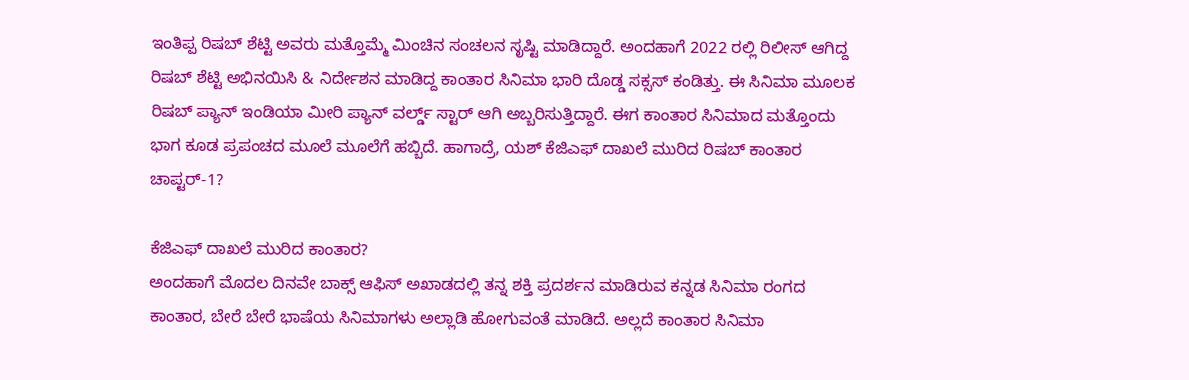ಇಂತಿಪ್ಪ ರಿಷಬ್ ಶೆಟ್ಟಿ ಅವರು ಮತ್ತೊಮ್ಮೆ ಮಿಂಚಿನ ಸಂಚಲನ ಸೃಷ್ಟಿ ಮಾಡಿದ್ದಾರೆ. ಅಂದಹಾಗೆ 2022 ರಲ್ಲಿ ರಿಲೀಸ್ ಆಗಿದ್ದ ರಿಷಬ್ ಶೆಟ್ಟಿ ಅಭಿನಯಿಸಿ & ನಿರ್ದೇಶನ ಮಾಡಿದ್ದ ಕಾಂತಾರ ಸಿನಿಮಾ ಭಾರಿ ದೊಡ್ಡ ಸಕ್ಸಸ್ ಕಂಡಿತ್ತು. ಈ ಸಿನಿಮಾ ಮೂಲಕ ರಿಷಬ್ ಪ್ಯಾನ್ ಇಂಡಿಯಾ ಮೀರಿ ಪ್ಯಾನ್ ವರ್ಲ್ಡ್ ಸ್ಟಾರ್ ಆಗಿ ಅಬ್ಬರಿಸುತ್ತಿದ್ದಾರೆ. ಈಗ ಕಾಂತಾರ ಸಿನಿಮಾದ ಮತ್ತೊಂದು ಭಾಗ ಕೂಡ ಪ್ರಪಂಚದ ಮೂಲೆ ಮೂಲೆಗೆ ಹಬ್ಬಿದೆ. ಹಾಗಾದ್ರೆ, ಯಶ್ ಕೆಜಿಎಫ್ ದಾಖಲೆ ಮುರಿದ ರಿಷಬ್ ಕಾಂತಾರ ಚಾಪ್ಟರ್-1?

ಕೆಜಿಎಫ್ ದಾಖಲೆ ಮುರಿದ ಕಾಂತಾರ?
ಅಂದಹಾಗೆ ಮೊದಲ ದಿನವೇ ಬಾಕ್ಸ್ ಆಫಿಸ್ ಅಖಾಡದಲ್ಲಿ ತನ್ನ ಶಕ್ತಿ ಪ್ರದರ್ಶನ ಮಾಡಿರುವ ಕನ್ನಡ ಸಿನಿಮಾ ರಂಗದ ಕಾಂತಾರ, ಬೇರೆ ಬೇರೆ ಭಾಷೆಯ ಸಿನಿಮಾಗಳು ಅಲ್ಲಾಡಿ ಹೋಗುವಂತೆ ಮಾಡಿದೆ. ಅಲ್ಲದೆ ಕಾಂತಾರ ಸಿನಿಮಾ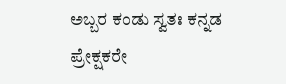ಅಬ್ಬರ ಕಂಡು ಸ್ವತಃ ಕನ್ನಡ ಪ್ರೇಕ್ಷಕರೇ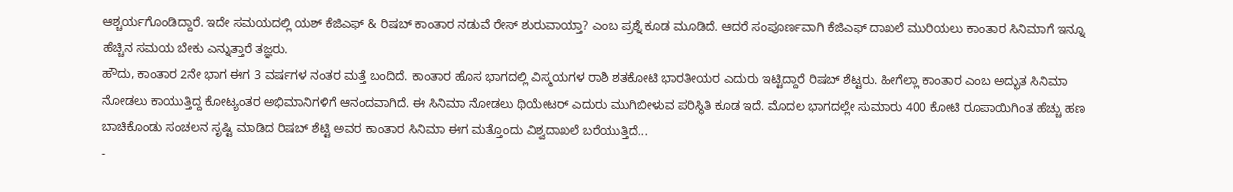ಆಶ್ಚರ್ಯಗೊಂಡಿದ್ದಾರೆ. ಇದೇ ಸಮಯದಲ್ಲಿ ಯಶ್ ಕೆಜಿಎಫ್ & ರಿಷಬ್ ಕಾಂತಾರ ನಡುವೆ ರೇಸ್ ಶುರುವಾಯ್ತಾ? ಎಂಬ ಪ್ರಶ್ನೆ ಕೂಡ ಮೂಡಿದೆ. ಆದರೆ ಸಂಪೂರ್ಣವಾಗಿ ಕೆಜಿಎಫ್ ದಾಖಲೆ ಮುರಿಯಲು ಕಾಂತಾರ ಸಿನಿಮಾಗೆ ಇನ್ನೂ ಹೆಚ್ಚಿನ ಸಮಯ ಬೇಕು ಎನ್ನುತ್ತಾರೆ ತಜ್ಞರು.
ಹೌದು, ಕಾಂತಾರ 2ನೇ ಭಾಗ ಈಗ 3 ವರ್ಷಗಳ ನಂತರ ಮತ್ತೆ ಬಂದಿದೆ. ಕಾಂತಾರ ಹೊಸ ಭಾಗದಲ್ಲಿ ವಿಸ್ಮಯಗಳ ರಾಶಿ ಶತಕೋಟಿ ಭಾರತೀಯರ ಎದುರು ಇಟ್ಟಿದ್ದಾರೆ ರಿಷಬ್ ಶೆಟ್ಟರು. ಹೀಗೆಲ್ಲಾ ಕಾಂತಾರ ಎಂಬ ಅದ್ಭುತ ಸಿನಿಮಾ ನೋಡಲು ಕಾಯುತ್ತಿದ್ದ ಕೋಟ್ಯಂತರ ಅಭಿಮಾನಿಗಳಿಗೆ ಆನಂದವಾಗಿದೆ. ಈ ಸಿನಿಮಾ ನೋಡಲು ಥಿಯೇಟರ್ ಎದುರು ಮುಗಿಬೀಳುವ ಪರಿಸ್ಥಿತಿ ಕೂಡ ಇದೆ. ಮೊದಲ ಭಾಗದಲ್ಲೇ ಸುಮಾರು 400 ಕೋಟಿ ರೂಪಾಯಿಗಿಂತ ಹೆಚ್ಚು ಹಣ ಬಾಚಿಕೊಂಡು ಸಂಚಲನ ಸೃಷ್ಟಿ ಮಾಡಿದ ರಿಷಬ್ ಶೆಟ್ಟಿ ಅವರ ಕಾಂತಾರ ಸಿನಿಮಾ ಈಗ ಮತ್ತೊಂದು ವಿಶ್ವದಾಖಲೆ ಬರೆಯುತ್ತಿದೆ...
-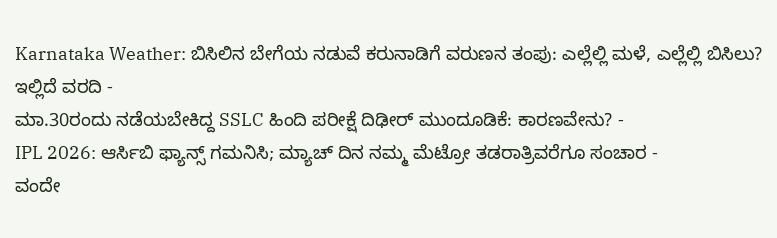Karnataka Weather: ಬಿಸಿಲಿನ ಬೇಗೆಯ ನಡುವೆ ಕರುನಾಡಿಗೆ ವರುಣನ ತಂಪು: ಎಲ್ಲೆಲ್ಲಿ ಮಳೆ, ಎಲ್ಲೆಲ್ಲಿ ಬಿಸಿಲು? ಇಲ್ಲಿದೆ ವರದಿ -
ಮಾ.30ರಂದು ನಡೆಯಬೇಕಿದ್ದ SSLC ಹಿಂದಿ ಪರೀಕ್ಷೆ ದಿಢೀರ್ ಮುಂದೂಡಿಕೆ: ಕಾರಣವೇನು? -
IPL 2026: ಆರ್ಸಿಬಿ ಫ್ಯಾನ್ಸ್ ಗಮನಿಸಿ; ಮ್ಯಾಚ್ ದಿನ ನಮ್ಮ ಮೆಟ್ರೋ ತಡರಾತ್ರಿವರೆಗೂ ಸಂಚಾರ -
ವಂದೇ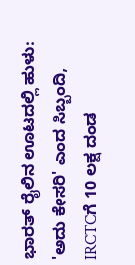ಭಾರತ್ ರೈಲಿನ ಊಟದಲ್ಲಿ ಹುಳು: 'ಅದು ಕೇಸರಿ' ಎಂದ ಸಿಬ್ಬಂದಿ, IRCTCಗೆ 10 ಲಕ್ಷ ದಂಡ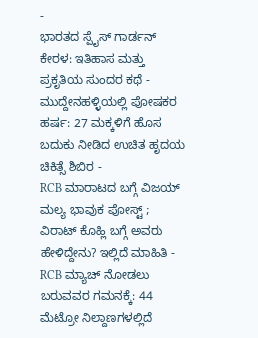-
ಭಾರತದ ಸ್ಪೈಸ್ ಗಾರ್ಡನ್ ಕೇರಳ: ಇತಿಹಾಸ ಮತ್ತು ಪ್ರಕೃತಿಯ ಸುಂದರ ಕಥೆ -
ಮುದ್ದೇನಹಳ್ಳಿಯಲ್ಲಿ ಪೋಷಕರ ಹರ್ಷ: 27 ಮಕ್ಕಳಿಗೆ ಹೊಸ ಬದುಕು ನೀಡಿದ ಉಚಿತ ಹೃದಯ ಚಿಕಿತ್ಸೆ ಶಿಬಿರ -
RCB ಮಾರಾಟದ ಬಗ್ಗೆ ವಿಜಯ್ ಮಲ್ಯ ಭಾವುಕ ಪೋಸ್ಟ್ ; ವಿರಾಟ್ ಕೊಹ್ಲಿ ಬಗ್ಗೆ ಅವರು ಹೇಳಿದ್ದೇನು? ಇಲ್ಲಿದೆ ಮಾಹಿತಿ -
RCB ಮ್ಯಾಚ್ ನೋಡಲು ಬರುವವರ ಗಮನಕ್ಕೆ: 44 ಮೆಟ್ರೋ ನಿಲ್ದಾಣಗಳಲ್ಲಿದೆ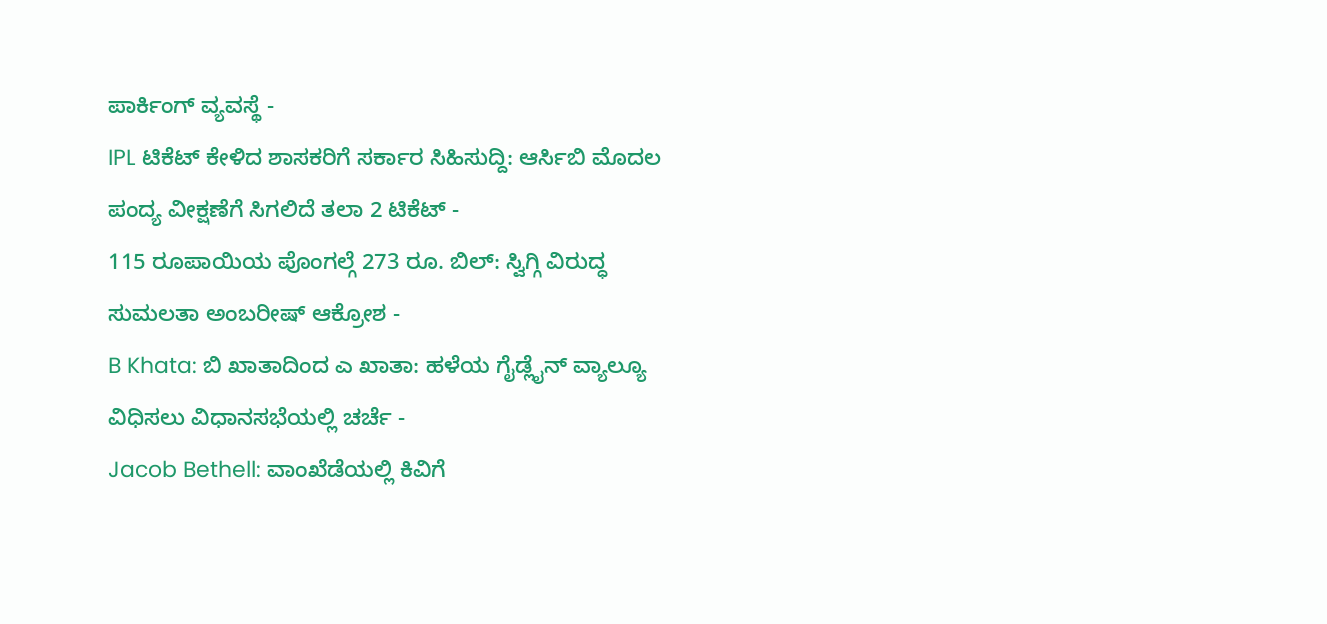ಪಾರ್ಕಿಂಗ್ ವ್ಯವಸ್ಥೆ -
IPL ಟಿಕೆಟ್ ಕೇಳಿದ ಶಾಸಕರಿಗೆ ಸರ್ಕಾರ ಸಿಹಿಸುದ್ದಿ: ಆರ್ಸಿಬಿ ಮೊದಲ ಪಂದ್ಯ ವೀಕ್ಷಣೆಗೆ ಸಿಗಲಿದೆ ತಲಾ 2 ಟಿಕೆಟ್ -
115 ರೂಪಾಯಿಯ ಪೊಂಗಲ್ಗೆ 273 ರೂ. ಬಿಲ್: ಸ್ವಿಗ್ಗಿ ವಿರುದ್ಧ ಸುಮಲತಾ ಅಂಬರೀಷ್ ಆಕ್ರೋಶ -
B Khata: ಬಿ ಖಾತಾದಿಂದ ಎ ಖಾತಾ: ಹಳೆಯ ಗೈಡ್ಲೈನ್ ವ್ಯಾಲ್ಯೂ ವಿಧಿಸಲು ವಿಧಾನಸಭೆಯಲ್ಲಿ ಚರ್ಚೆ -
Jacob Bethell: ವಾಂಖೆಡೆಯಲ್ಲಿ ಕಿವಿಗೆ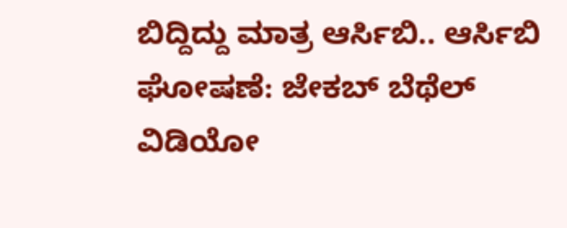ಬಿದ್ದಿದ್ದು ಮಾತ್ರ ಆರ್ಸಿಬಿ.. ಆರ್ಸಿಬಿ ಘೋಷಣೆ: ಜೇಕಬ್ ಬೆಥೆಲ್ ವಿಡಿಯೋ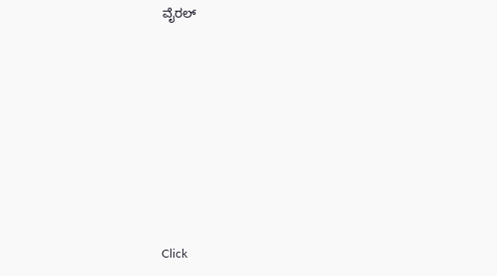ವೈರಲ್









Click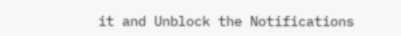it and Unblock the Notifications